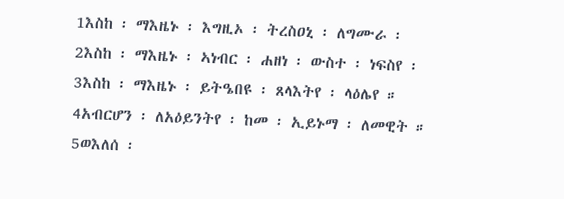1እስከ ፡ ማእዜኑ ፡ እግዚኦ ፡ ትረስዐኒ ፡ ለግሙራ ፡ 2እስከ ፡ ማእዜኑ ፡ ኣነብር ፡ ሐዘነ ፡ ውስተ ፡ ነፍስየ ፡ 3እስከ ፡ ማእዜኑ ፡ ይትዔበዩ ፡ ጸላእትየ ፡ ላዕሌየ ። 4አብርሆን ፡ ለአዕይንትየ ፡ ከመ ፡ ኢይኑማ ፡ ለመዊት ። 5ወእለሰ ፡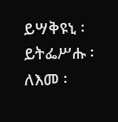ይሣቅዩኒ ፡ ይትፌሥሑ ፡ ለእመ ፡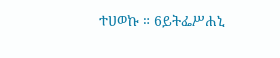ተሀወኩ ። 6ይትፌሥሐኒ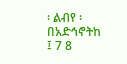፡ ልብየ ፡ በአድኅኖትከ ፤ 7 8